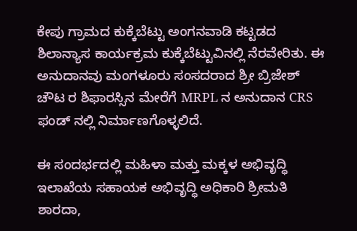ಕೇಪು ಗ್ರಾಮದ ಕುಕ್ಕೆಬೆಟ್ಟು ಅಂಗನವಾಡಿ ಕಟ್ಟಡದ ಶಿಲಾನ್ಯಾಸ ಕಾರ್ಯಕ್ರಮ ಕುಕ್ಕೆಬೆಟ್ಟುವಿನಲ್ಲಿ ನೆರವೇರಿತು. ಈ ಅನುದಾನವು ಮಂಗಳೂರು ಸಂಸದರಾದ ಶ್ರೀ ಬ್ರಿಜೇಶ್ ಚೌಟ ರ ಶಿಫಾರಸ್ಸಿನ ಮೇರೆಗೆ MRPL ನ ಅನುದಾನ CRS ಫಂಡ್ ನಲ್ಲಿ ನಿರ್ಮಾಣಗೊಳ್ಳಲಿದೆ.

ಈ ಸಂದರ್ಭದಲ್ಲಿ ಮಹಿಳಾ ಮತ್ತು ಮಕ್ಕಳ ಅಭಿವೃದ್ಧಿ ಇಲಾಖೆಯ ಸಹಾಯಕ ಅಭಿವೃದ್ಧಿ ಅಧಿಕಾರಿ ಶ್ರೀಮತಿ ಶಾರದಾ,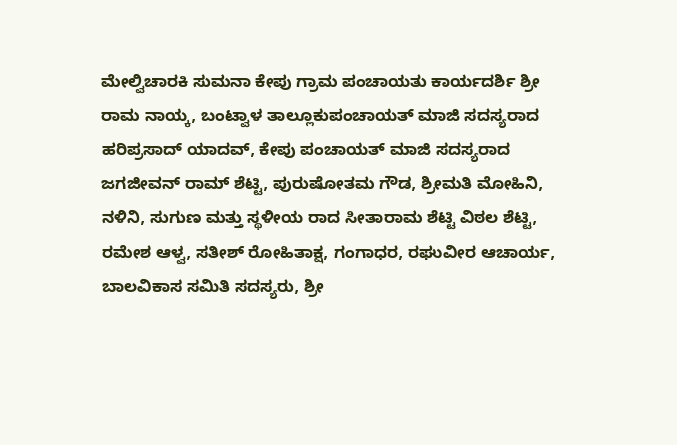ಮೇಲ್ವಿಚಾರಕಿ ಸುಮನಾ ಕೇಪು ಗ್ರಾಮ ಪಂಚಾಯತು ಕಾರ್ಯದರ್ಶಿ ಶ್ರೀ ರಾಮ ನಾಯ್ಕ, ಬಂಟ್ವಾಳ ತಾಲ್ಲೂಕುಪಂಚಾಯತ್ ಮಾಜಿ ಸದಸ್ಯರಾದ ಹರಿಪ್ರಸಾದ್ ಯಾದವ್, ಕೇಪು ಪಂಚಾಯತ್ ಮಾಜಿ ಸದಸ್ಯರಾದ ಜಗಜೀವನ್ ರಾಮ್ ಶೆಟ್ಟಿ, ಪುರುಷೋತಮ ಗೌಡ, ಶ್ರೀಮತಿ ಮೋಹಿನಿ, ನಳಿನಿ, ಸುಗುಣ ಮತ್ತು ಸ್ಥಳೀಯ ರಾದ ಸೀತಾರಾಮ ಶೆಟ್ಟಿ ವಿಠಲ ಶೆಟ್ಟಿ, ರಮೇಶ ಆಳ್ವ, ಸತೀಶ್ ರೋಹಿತಾಕ್ಷ, ಗಂಗಾಧರ, ರಘುವೀರ ಆಚಾರ್ಯ, ಬಾಲವಿಕಾಸ ಸಮಿತಿ ಸದಸ್ಯರು, ಶ್ರೀ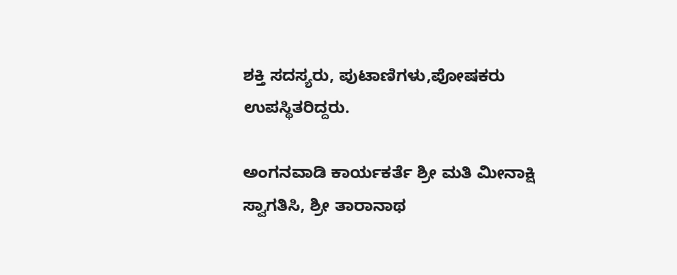ಶಕ್ತಿ ಸದಸ್ಯರು, ಪುಟಾಣಿಗಳು,ಪೋಷಕರು ಉಪಸ್ಥಿತರಿದ್ದರು.

ಅಂಗನವಾಡಿ ಕಾರ್ಯಕರ್ತೆ ಶ್ರೀ ಮತಿ ಮೀನಾಕ್ಷಿ ಸ್ವಾಗತಿಸಿ, ಶ್ರೀ ತಾರಾನಾಥ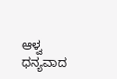ಆಳ್ವ ಧನ್ಯವಾದ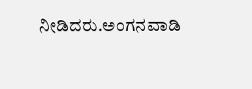ನೀಡಿದರು.ಅಂಗನವಾಡಿ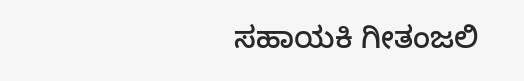ಸಹಾಯಕಿ ಗೀತಂಜಲಿ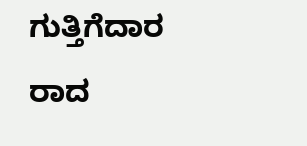ಗುತ್ತಿಗೆದಾರ ರಾದ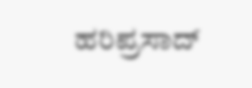ಹರಿಪ್ರಸಾದ್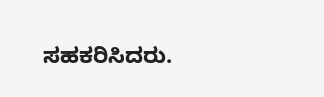ಸಹಕರಿಸಿದರು.